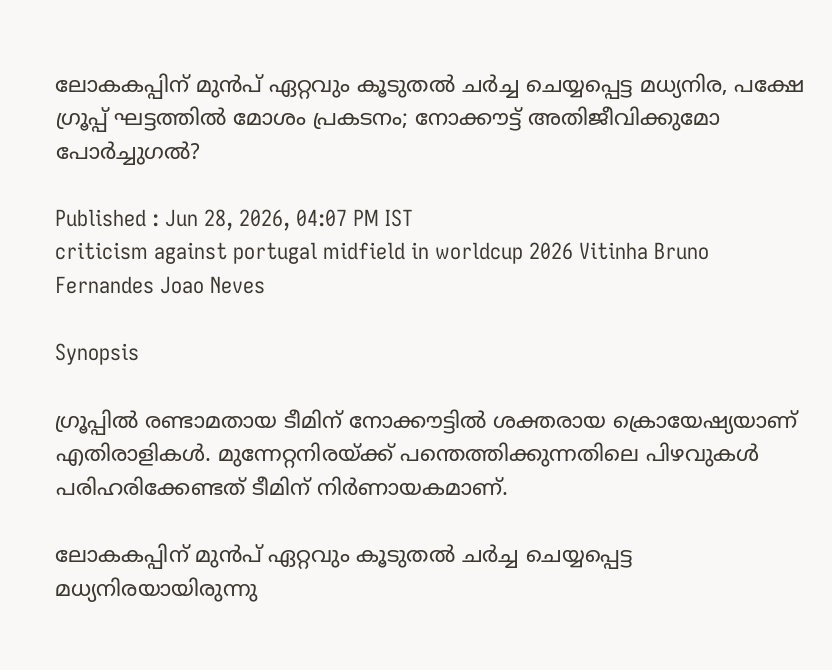ലോകകപ്പിന് മുൻപ് ഏറ്റവും കൂടുതൽ ചർച്ച ചെയ്യപ്പെട്ട മധ്യനിര, പക്ഷേ ഗ്രൂപ്പ് ഘട്ടത്തിൽ മോശം പ്രകടനം; നോക്കൗട്ട് അതിജീവിക്കുമോ പോർച്ചുഗൽ?

Published : Jun 28, 2026, 04:07 PM IST
criticism against portugal midfield in worldcup 2026 Vitinha Bruno Fernandes Joao Neves

Synopsis

ഗ്രൂപ്പിൽ രണ്ടാമതായ ടീമിന് നോക്കൗട്ടിൽ ശക്തരായ ക്രൊയേഷ്യയാണ് എതിരാളികൾ. മുന്നേറ്റനിരയ്ക്ക് പന്തെത്തിക്കുന്നതിലെ പിഴവുകൾ പരിഹരിക്കേണ്ടത് ടീമിന് നിർണായകമാണ്.

ലോകകപ്പിന് മുൻപ് ഏറ്റവും കൂടുതൽ ചർച്ച ചെയ്യപ്പെട്ട മധ്യനിരയായിരുന്നു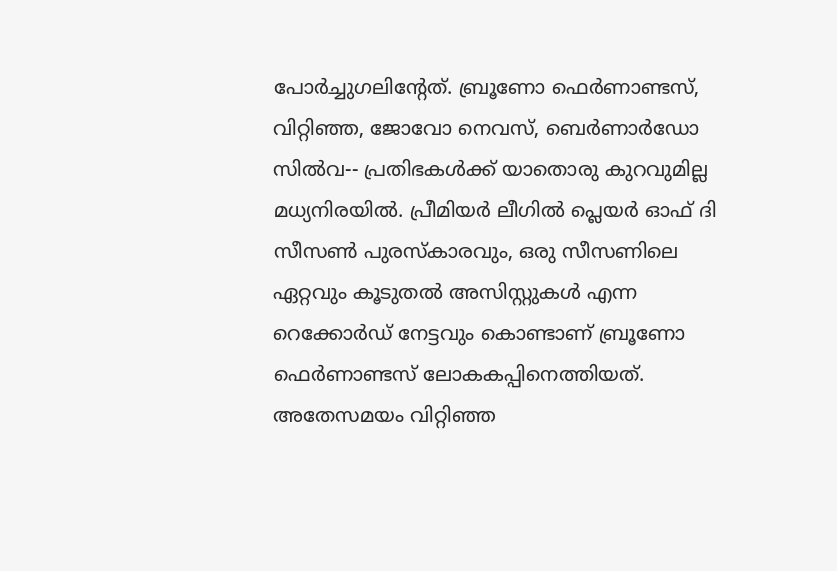പോർച്ചുഗലിന്റേത്. ബ്രൂണോ ഫെർണാണ്ടസ്, വിറ്റിഞ്ഞ, ജോവോ നെവസ്, ബെർണാർഡോ സിൽവ-- പ്രതിഭകൾക്ക് യാതൊരു കുറവുമില്ല മധ്യനിരയിൽ. പ്രീമിയർ ലീഗിൽ പ്ലെയർ ഓഫ് ദി സീസൺ പുരസ്കാരവും, ഒരു സീസണിലെ ഏറ്റവും കൂടുതൽ അസിസ്റ്റുകൾ എന്ന റെക്കോർഡ് നേട്ടവും കൊണ്ടാണ് ബ്രൂണോ ഫെർണാണ്ടസ് ലോകകപ്പിനെത്തിയത്. അതേസമയം വിറ്റിഞ്ഞ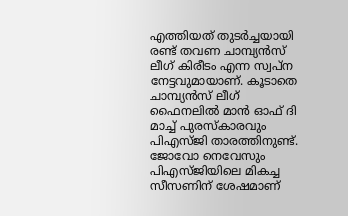എത്തിയത് തുടർച്ചയായി രണ്ട് തവണ ചാമ്പ്യൻസ് ലീഗ് കിരീടം എന്ന സ്വപ്ന നേട്ടവുമായാണ്. കൂടാതെ ചാമ്പ്യൻസ് ലീഗ് ഫൈനലിൽ മാൻ ഓഫ് ദി മാച്ച് പുരസ്കാരവും പിഎസ്ജി താരത്തിനുണ്ട്. ജോവോ നെവേസും പിഎസ്ജിയിലെ മികച്ച സീസണിന് ശേഷമാണ്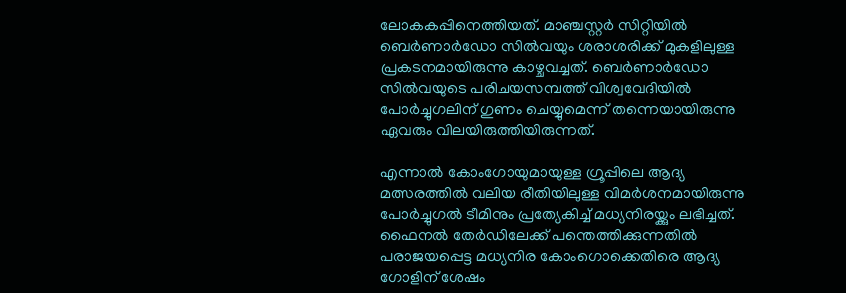ലോകകപ്പിനെത്തിയത്. മാഞ്ചസ്റ്റർ സിറ്റിയിൽ ബെർണാർഡോ സിൽവയും ശരാശരിക്ക് മുകളിലുള്ള പ്രകടനമായിരുന്നു കാഴ്ചവച്ചത്. ബെർണാർഡോ സിൽവയുടെ പരിചയസമ്പത്ത് വിശ്വവേദിയിൽ പോർച്ചുഗലിന് ഗുണം ചെയ്യുമെന്ന് തന്നെയായിരുന്നു ഏവരും വിലയിരുത്തിയിരുന്നത്.

എന്നാൽ കോംഗോയുമായുള്ള ഗ്രൂപ്പിലെ ആദ്യ മത്സരത്തിൽ വലിയ രീതിയിലുള്ള വിമർശനമായിരുന്നു പോർച്ചുഗൽ ടീമിനും പ്രത്യേകിച്ച് മധ്യനിരയ്ക്കും ലഭിച്ചത്. ഫൈനൽ തേർഡിലേക്ക് പന്തെത്തിക്കുന്നതിൽ പരാജയപ്പെട്ട മധ്യനിര കോംഗൊക്കെതിരെ ആദ്യ ഗോളിന് ശേഷം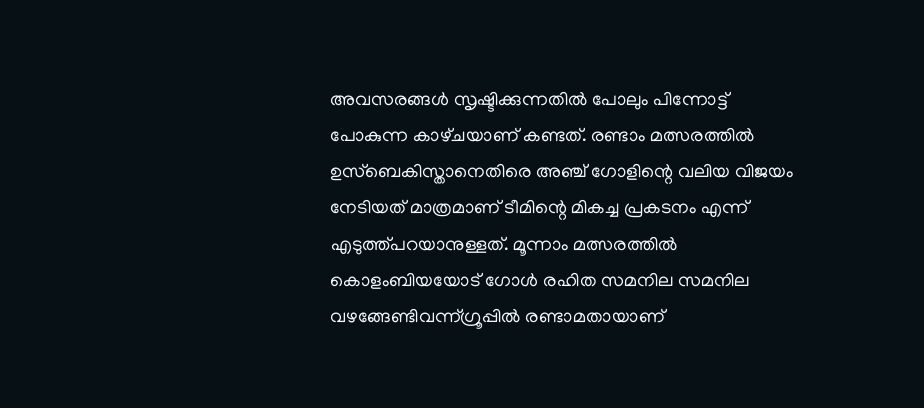അവസരങ്ങൾ സൃഷ്ടിക്കുന്നതിൽ പോലും പിന്നോട്ട് പോകുന്ന കാഴ്‌ചയാണ് കണ്ടത്. രണ്ടാം മത്സരത്തിൽ ഉസ്ബെകിസ്താനെതിരെ അഞ്ച് ഗോളിന്റെ വലിയ വിജയം നേടിയത് മാത്രമാണ് ടീമിന്റെ മികച്ച പ്രകടനം എന്ന് എടുത്ത്പറയാനുള്ളത്. മൂന്നാം മത്സരത്തിൽ കൊളംബിയയോട് ഗോൾ രഹിത സമനില സമനില വഴങ്ങേണ്ടിവന്ന്ഗ്രൂപ്പിൽ രണ്ടാമതായാണ്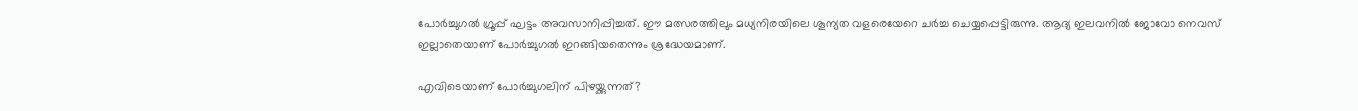പോർച്ചുഗൽ ഗ്രൂപ്പ് ഘട്ടം അവസാനിപ്പിച്ചത്. ഈ മത്സരത്തിലും മധ്യനിരയിലെ ശൂന്യത വളരെയേറെ ചർച്ച ചെയ്യപ്പെട്ടിരുന്നു. ആദ്യ ഇലവനിൽ ജോവോ നെവസ് ഇല്ലാതെയാണ് പോർച്ചുഗൽ ഇറങ്ങിയതെന്നും ശ്രദ്ധേയമാണ്.

എവിടെയാണ് പോർച്ചുഗലിന് പിഴയ്ക്കുന്നത്?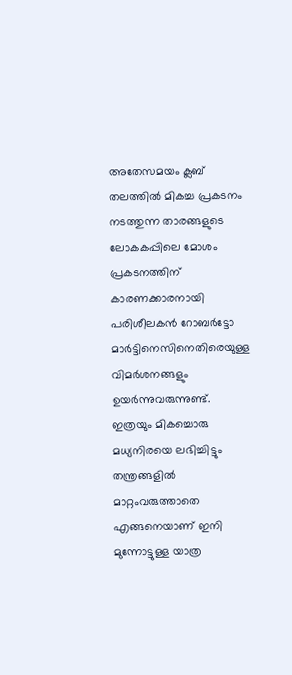അതേസമയം ക്ലബ് തലത്തിൽ മികച്ച പ്രകടനം നടത്തുന്ന താരങ്ങളുടെ ലോകകപ്പിലെ മോശം പ്രകടനത്തിന് കാരണക്കാരനായി പരിശീലകൻ റോബർട്ടോ മാർട്ടിനെസിനെതിരെയുള്ള വിമർശനങ്ങളും ഉയർന്നുവരുന്നുണ്ട്. ഇത്രയും മികച്ചൊരു മധ്യനിരയെ ലഭിച്ചിട്ടും തന്ത്രങ്ങളിൽ മാറ്റംവരുത്താതെ എങ്ങനെയാണ് ഇനി മുന്നോട്ടുള്ള യാത്ര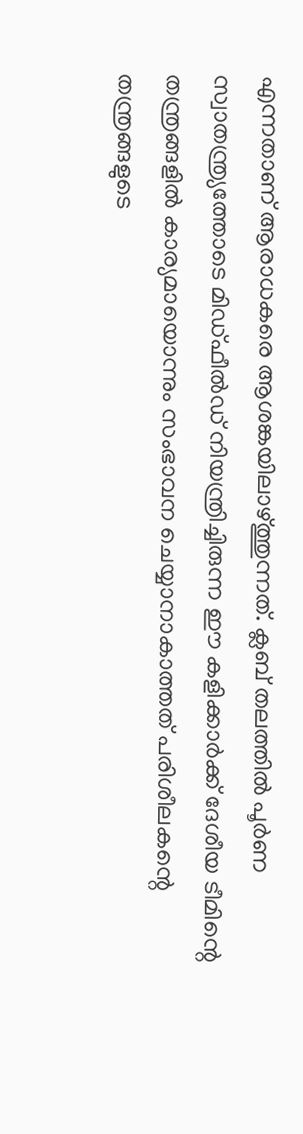എന്നതാണ് ആരാധകരെ ആശങ്കയിലാഴ്ത്തുന്നത്. ക്ലബ് തലത്തിൽ പൂർണ സ്വാതന്ത്ര്യത്തോടെ മിഡ്ഫീൽഡ് നിയന്ത്രിച്ചിരുന്ന ഈ കളിക്കാർക്ക് ദേശീയ ടീമിന്റെ തന്ത്രങ്ങളിൽ കാര്യമായൊന്നും സംഭാവന ചെയ്യാനാകാത്തത് പരിശീലകന്റെ തന്ത്രങ്ങളുടെ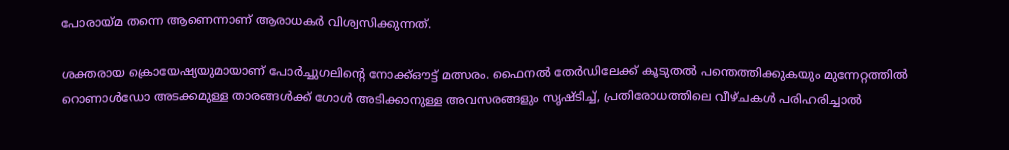പോരായ്മ തന്നെ ആണെന്നാണ് ആരാധകർ വിശ്വസിക്കുന്നത്.

ശക്തരായ ക്രൊയേഷ്യയുമായാണ് പോർച്ചുഗലിന്റെ നോക്ക്ഔട്ട് മത്സരം. ഫൈനൽ തേർഡിലേക്ക് കൂടുതൽ പന്തെത്തിക്കുകയും മുന്നേറ്റത്തിൽ റൊണാൾഡോ അടക്കമുള്ള താരങ്ങൾക്ക് ഗോൾ അടിക്കാനുള്ള അവസരങ്ങളും സൃഷ്ടിച്ച്, പ്രതിരോധത്തിലെ വീഴ്ചകൾ പരിഹരിച്ചാൽ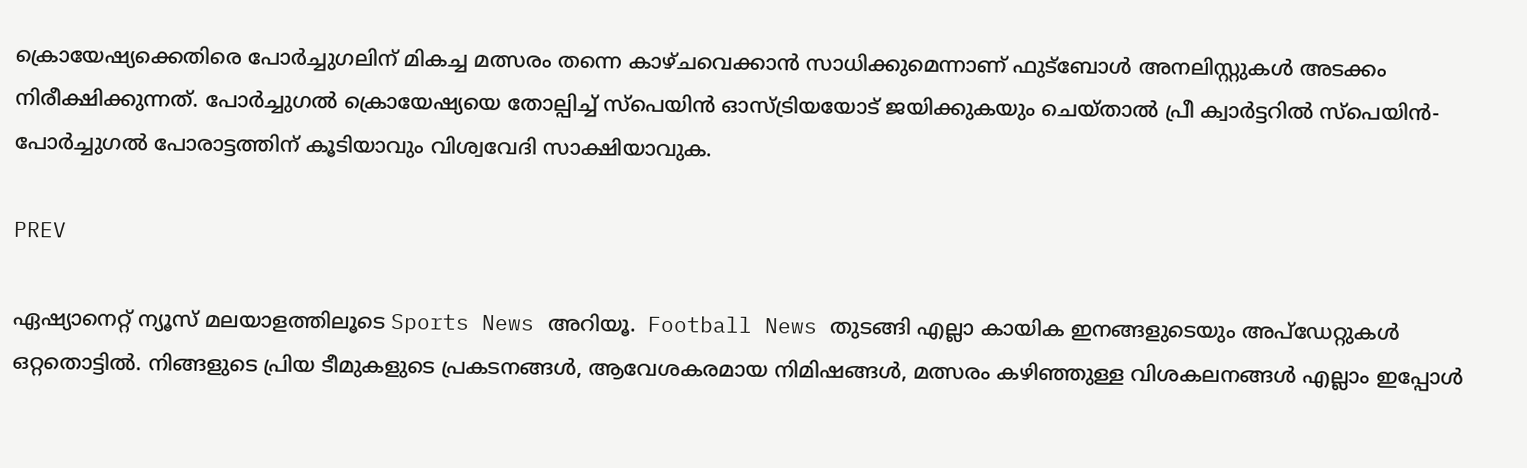ക്രൊയേഷ്യക്കെതിരെ പോർച്ചുഗലിന് മികച്ച മത്സരം തന്നെ കാഴ്ചവെക്കാൻ സാധിക്കുമെന്നാണ് ഫുട്ബോൾ അനലിസ്റ്റുകൾ അടക്കം നിരീക്ഷിക്കുന്നത്. പോർച്ചുഗൽ ക്രൊയേഷ്യയെ തോല്പിച്ച് സ്‌പെയിൻ ഓസ്ട്രിയയോട് ജയിക്കുകയും ചെയ്‌താൽ പ്രീ ക്വാർട്ടറിൽ സ്‌പെയിൻ- പോർച്ചുഗൽ പോരാട്ടത്തിന് കൂടിയാവും വിശ്വവേദി സാക്ഷിയാവുക.

PREV

ഏഷ്യാനെറ്റ് ന്യൂസ് മലയാളത്തിലൂടെ Sports News അറിയൂ.  Football News തുടങ്ങി എല്ലാ കായിക ഇനങ്ങളുടെയും അപ്‌ഡേറ്റുകൾ ഒറ്റതൊട്ടിൽ. നിങ്ങളുടെ പ്രിയ ടീമുകളുടെ പ്രകടനങ്ങൾ, ആവേശകരമായ നിമിഷങ്ങൾ, മത്സരം കഴിഞ്ഞുള്ള വിശകലനങ്ങൾ എല്ലാം ഇപ്പോൾ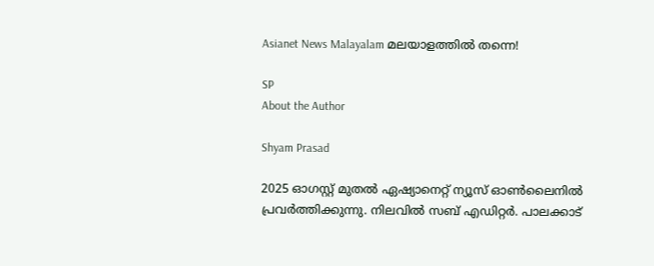Asianet News Malayalam മലയാളത്തിൽ തന്നെ!

SP
About the Author

Shyam Prasad

2025 ഓഗസ്റ്റ് മുതൽ ഏഷ്യാനെറ്റ് ന്യൂസ് ഓൺലൈനിൽ പ്രവർത്തിക്കുന്നു. നിലവിൽ സബ് എഡിറ്റർ. പാലക്കാട്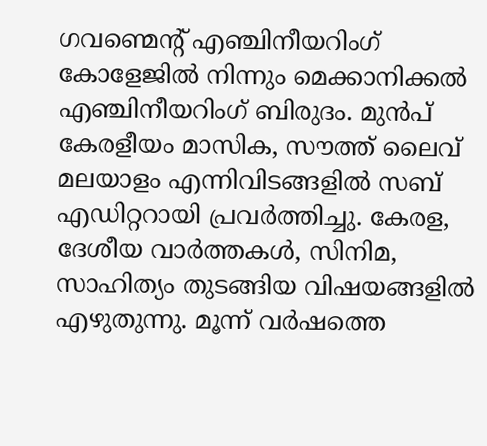ഗവണ്മെന്റ് എഞ്ചിനീയറിംഗ് കോളേജിൽ നിന്നും മെക്കാനിക്കൽ എഞ്ചിനീയറിംഗ് ബിരുദം. മുൻപ് കേരളീയം മാസിക, സൗത്ത് ലൈവ് മലയാളം എന്നിവിടങ്ങളിൽ സബ് എഡിറ്ററായി പ്രവർത്തിച്ചു. കേരള, ദേശീയ വാർത്തകൾ, സിനിമ, സാഹിത്യം തുടങ്ങിയ വിഷയങ്ങളിൽ എഴുതുന്നു. മൂന്ന് വർഷത്തെ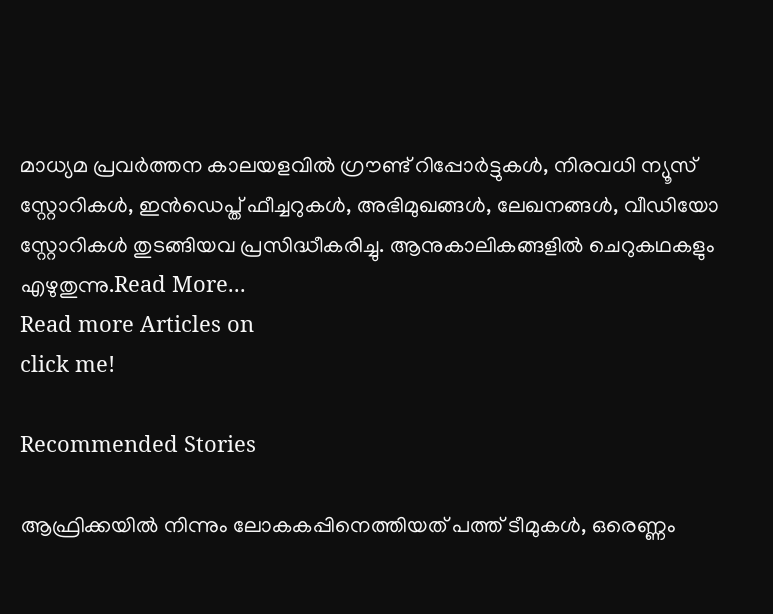മാധ്യമ പ്രവർത്തന കാലയളവിൽ ഗ്രൗണ്ട് റിപ്പോർട്ടുകൾ, നിരവധി ന്യൂസ് സ്റ്റോറികൾ, ഇൻഡെപ്ത് ഫീച്ചറുകൾ, അഭിമുഖങ്ങൾ, ലേഖനങ്ങൾ, വീഡിയോ സ്റ്റോറികൾ തുടങ്ങിയവ പ്രസിദ്ധീകരിച്ചു. ആനുകാലികങ്ങളിൽ ചെറുകഥകളും എഴുതുന്നു.Read More...
Read more Articles on
click me!

Recommended Stories

ആഫ്രിക്കയിൽ നിന്നും ലോകകപ്പിനെത്തിയത് പത്ത് ടീമുകൾ, ഒരെണ്ണം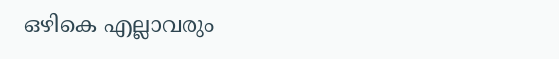ഒഴികെ എല്ലാവരും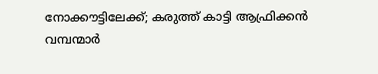നോക്കൗട്ടിലേക്ക്; കരുത്ത് കാട്ടി ആഫ്രിക്കൻ വമ്പന്മാർ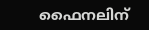ഫൈനലിന്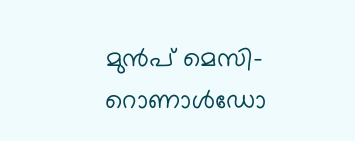മുൻപ് മെസി-റൊണാള്‍ഡോ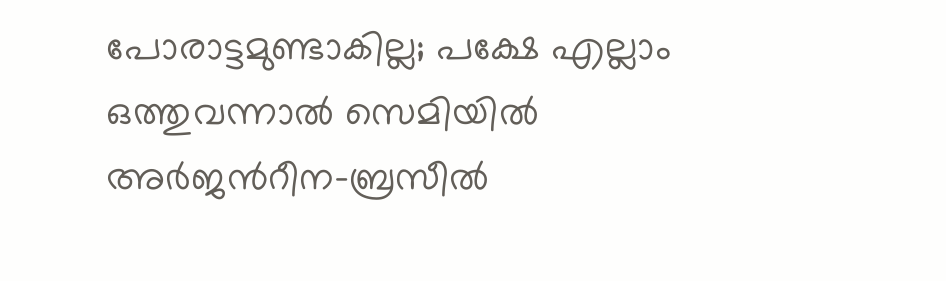പോരാട്ടമുണ്ടാകില്ല; പക്ഷേ എല്ലാം ഒത്തുവന്നാൽ സെമിയിൽ അർജന്‍റീന-ബ്രസീല്‍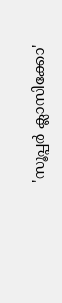'സൂപ്പർ ക്ലാസിക്കോ'